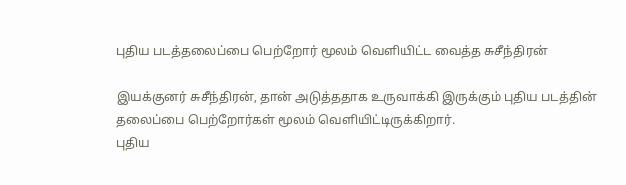புதிய படத்தலைப்பை பெற்றோர் மூலம் வெளியிட்ட வைத்த சுசீந்திரன்

இயக்குனர் சுசீந்திரன், தான் அடுத்ததாக உருவாக்கி இருக்கும் புதிய படத்தின் தலைப்பை பெற்றோர்கள் மூலம் வெளியிட்டிருக்கிறார்.
புதிய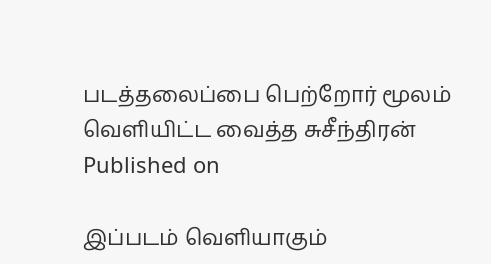படத்தலைப்பை பெற்றோர் மூலம் வெளியிட்ட வைத்த சுசீந்திரன்
Published on

இப்படம் வெளியாகும்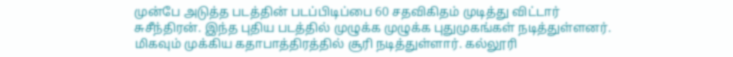முன்பே அடுத்த படத்தின் படப்பிடிப்பை 60 சதவிகிதம் முடித்து விட்டார் சுசீந்திரன். இந்த புதிய படத்தில் முழுக்க முழுக்க புதுமுகங்கள் நடித்துள்ளனர். மிகவும் முக்கிய கதாபாத்திரத்தில் சூரி நடித்துள்ளார். கல்லூரி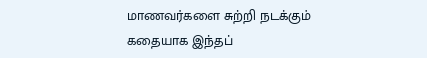மாணவர்களை சுற்றி நடக்கும் கதையாக இந்தப்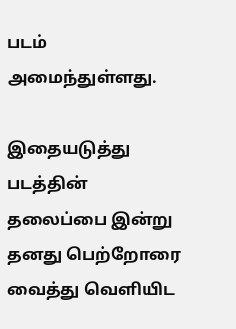படம் அமைந்துள்ளது.

இதையடுத்து படத்தின் தலைப்பை இன்று தனது பெற்றோரை வைத்து வெளியிட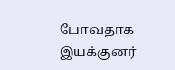போவதாக இயக்குனர்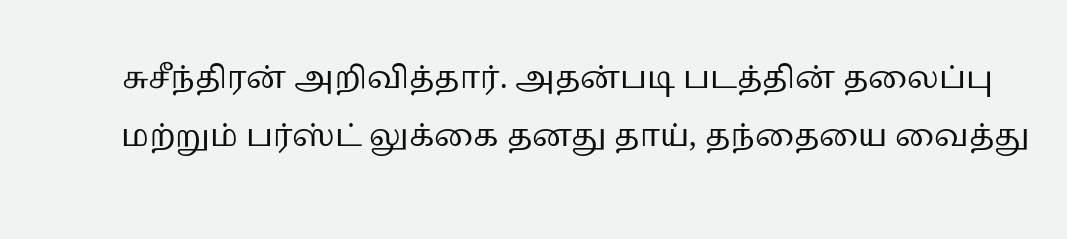சுசீந்திரன் அறிவித்தார். அதன்படி படத்தின் தலைப்பு மற்றும் பர்ஸ்ட் லுக்கை தனது தாய், தந்தையை வைத்து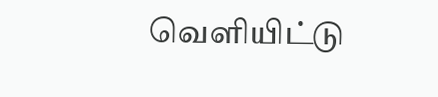வெளியிட்டு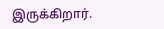இருக்கிறார்.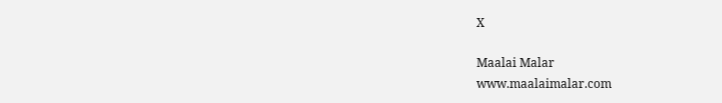X

Maalai Malar
www.maalaimalar.com